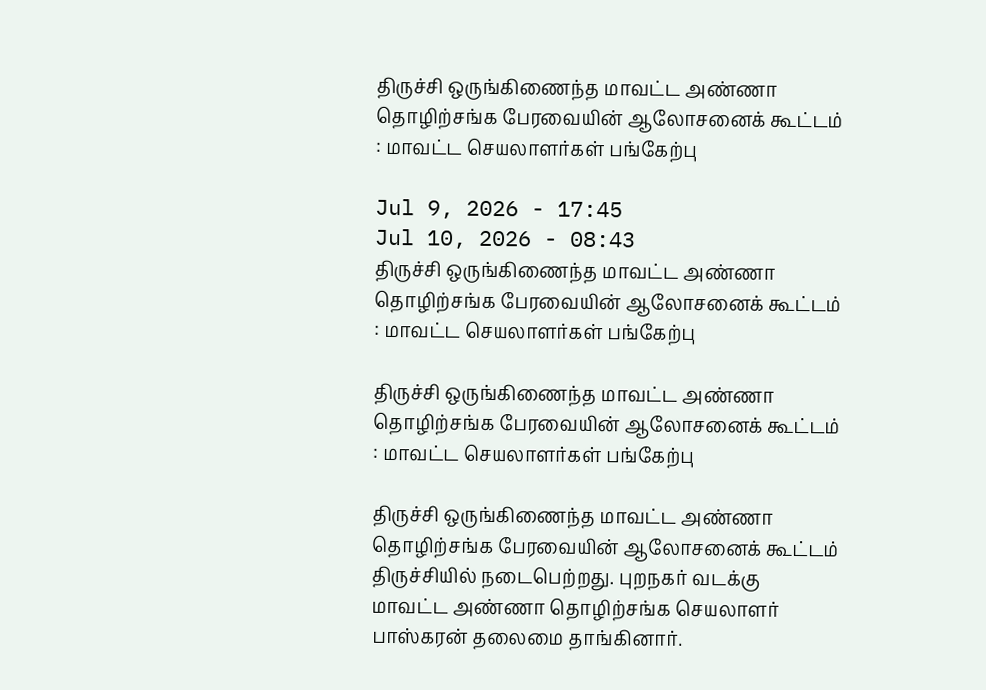திருச்சி ஒருங்கிணைந்த மாவட்ட அண்ணா தொழிற்சங்க பேரவையின் ஆலோசனைக் கூட்டம் : மாவட்ட செயலாளர்கள் பங்கேற்பு

Jul 9, 2026 - 17:45
Jul 10, 2026 - 08:43
திருச்சி ஒருங்கிணைந்த மாவட்ட அண்ணா தொழிற்சங்க பேரவையின் ஆலோசனைக் கூட்டம் : மாவட்ட செயலாளர்கள் பங்கேற்பு

திருச்சி ஒருங்கிணைந்த மாவட்ட அண்ணா தொழிற்சங்க பேரவையின் ஆலோசனைக் கூட்டம் : மாவட்ட செயலாளர்கள் பங்கேற்பு

திருச்சி ஒருங்கிணைந்த மாவட்ட அண்ணா தொழிற்சங்க பேரவையின் ஆலோசனைக் கூட்டம் திருச்சியில் நடைபெற்றது. புறநகர் வடக்கு மாவட்ட அண்ணா தொழிற்சங்க செயலாளர் பாஸ்கரன் தலைமை தாங்கினார்.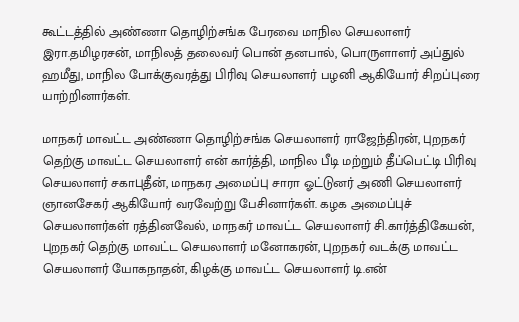கூட்டத்தில் அண்ணா தொழிற்சங்க பேரவை மாநில செயலாளர் இரா.தமிழரசன், மாநிலத் தலைவர் பொன் தனபால், பொருளாளர் அப்துல் ஹமீது, மாநில போக்குவரத்து பிரிவு செயலாளர் பழனி ஆகியோர் சிறப்புரை யாற்றினார்கள்.

மாநகர் மாவட்ட அண்ணா தொழிற்சங்க செயலாளர் ராஜேந்திரன், புறநகர் தெற்கு மாவட்ட செயலாளர் என் கார்த்தி, மாநில பீடி மற்றும் தீப்பெட்டி பிரிவு செயலாளர் சகாபுதீன், மாநகர அமைப்பு சாரா ஓட்டுனர் அணி செயலாளர் ஞானசேகர் ஆகியோர் வரவேற்று பேசினார்கள். கழக அமைப்புச் செயலாளர்கள் ரத்தினவேல், மாநகர் மாவட்ட செயலாளர் சி.கார்த்திகேயன், புறநகர் தெற்கு மாவட்ட செயலாளர் மனோகரன், புறநகர் வடக்கு மாவட்ட செயலாளர் யோகநாதன், கிழக்கு மாவட்ட செயலாளர் டி.என்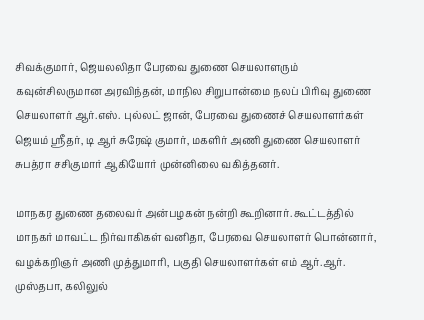சிவக்குமார், ஜெயலலிதா பேரவை துணை செயலாளரும் கவுன்சிலருமான அரவிந்தன், மாநில சிறுபான்மை நலப் பிரிவு துணை செயலாளர் ஆர்.எஸ். புல்லட் ஜான், பேரவை துணைச் செயலாளர்கள் ஜெயம் ஸ்ரீதர், டி ஆர் சுரேஷ் குமார், மகளிர் அணி துணை செயலாளர் சுபத்ரா சசிகுமார் ஆகியோர் முன்னிலை வகித்தனர்.

மாநகர துணை தலைவர் அன்பழகன் நன்றி கூறினார். கூட்டத்தில் மாநகர் மாவட்ட நிர்வாகிகள் வனிதா, பேரவை செயலாளர் பொன்னார், வழக்கறிஞர் அணி முத்துமாரி, பகுதி செயலாளர்கள் எம் ஆர்.ஆர். முஸ்தபா, கலிலுல்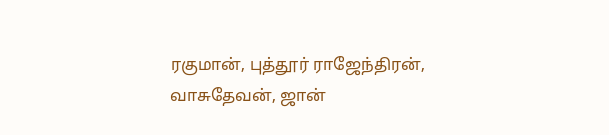ரகுமான், புத்தூர் ராஜேந்திரன், வாசுதேவன், ஜான்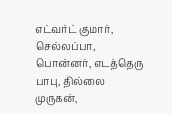எட்வர்ட் குமார், செல்லப்பா, பொன்னர், எடத்தெரு பாபு, தில்லை முருகன்,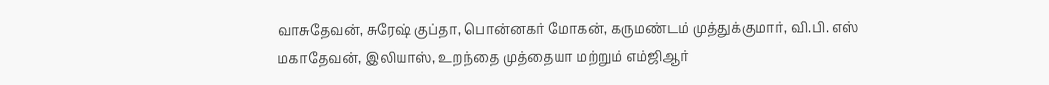வாசுதேவன், சுரேஷ் குப்தா, பொன்னகர் மோகன், கருமண்டம் முத்துக்குமார், வி.பி. எஸ் மகாதேவன், இலியாஸ், உறந்தை முத்தையா மற்றும் எம்ஜிஆர்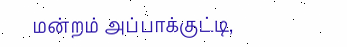மன்றம் அப்பாக்குட்டி,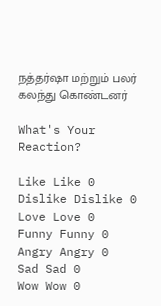நத்தர்ஷா மற்றும் பலர் கலந்து கொண்டனர்

What's Your Reaction?

Like Like 0
Dislike Dislike 0
Love Love 0
Funny Funny 0
Angry Angry 0
Sad Sad 0
Wow Wow 0